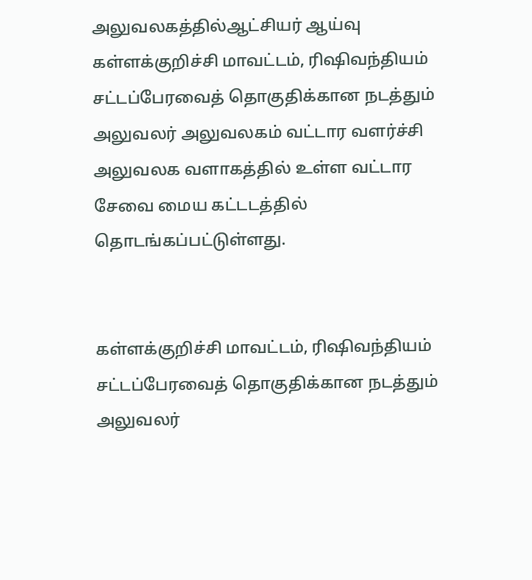அலுவலகத்தில்ஆட்சியர் ஆய்வு
கள்ளக்குறிச்சி மாவட்டம், ரிஷிவந்தியம் சட்டப்பேரவைத் தொகுதிக்கான நடத்தும் அலுவலர் அலுவலகம் வட்டார வளர்ச்சி அலுவலக வளாகத்தில் உள்ள வட்டார சேவை மைய கட்டடத்தில் தொடங்கப்பட்டுள்ளது.


கள்ளக்குறிச்சி மாவட்டம், ரிஷிவந்தியம் சட்டப்பேரவைத் தொகுதிக்கான நடத்தும் அலுவலர்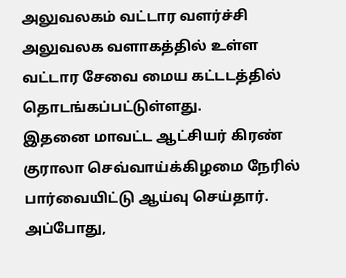அலுவலகம் வட்டார வளர்ச்சி அலுவலக வளாகத்தில் உள்ள வட்டார சேவை மைய கட்டடத்தில் தொடங்கப்பட்டுள்ளது.
இதனை மாவட்ட ஆட்சியர் கிரண் குராலா செவ்வாய்க்கிழமை நேரில் பார்வையிட்டு ஆய்வு செய்தார். அப்போது,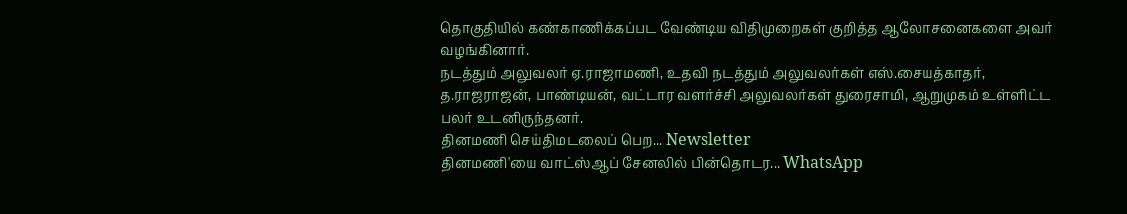தொகுதியில் கண்காணிக்கப்பட வேண்டிய விதிமுறைகள் குறித்த ஆலோசனைகளை அவர் வழங்கினார்.
நடத்தும் அலுவலர் ஏ.ராஜாமணி, உதவி நடத்தும் அலுவலர்கள் எஸ்.சையத்காதர், த.ராஜராஜன், பாண்டியன், வட்டார வளர்ச்சி அலுவலர்கள் துரைசாமி, ஆறுமுகம் உள்ளிட்ட பலர் உடனிருந்தனர்.
தினமணி செய்திமடலைப் பெற... Newsletter
தினமணி'யை வாட்ஸ்ஆப் சேனலில் பின்தொடர... WhatsApp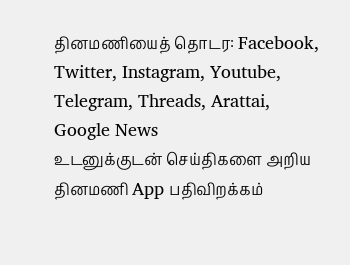தினமணியைத் தொடர: Facebook, Twitter, Instagram, Youtube, Telegram, Threads, Arattai, Google News
உடனுக்குடன் செய்திகளை அறிய தினமணி App பதிவிறக்கம்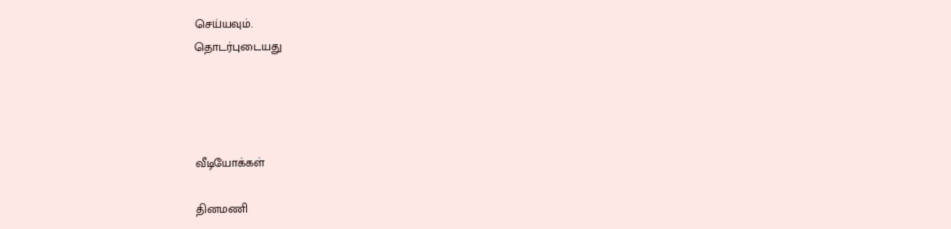செய்யவும்.
தொடர்புடையது




வீடியோக்கள்

தினமணி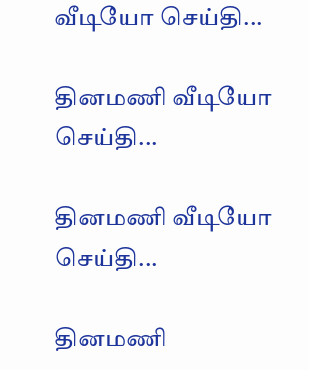வீடியோ செய்தி...

தினமணி வீடியோ செய்தி...

தினமணி வீடியோ செய்தி...

தினமணி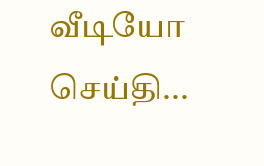வீடியோ செய்தி...